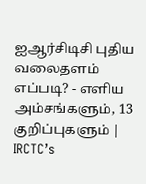ஐஆர்சிடிசி புதிய வலைதளம் எப்படி? - எளிய அம்சங்களும், 13 குறிப்புகளும் | IRCTC’s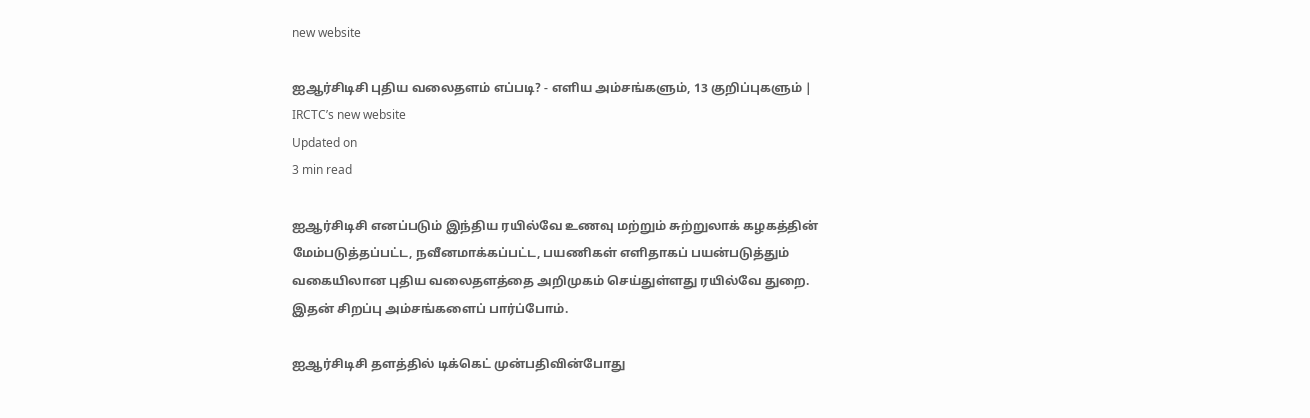new website

ஐஆர்சிடிசி புதிய வலைதளம் எப்படி? - எளிய அம்சங்களும், 13 குறிப்புகளும் | IRCTC’s new website
Updated on
3 min read

ஐஆர்சிடிசி எனப்படும் இந்திய ரயில்வே உணவு மற்றும் சுற்றுலாக் கழகத்தின் மேம்படுத்தப்பட்ட, நவீனமாக்கப்பட்ட, பயணிகள் எளிதாகப் பயன்படுத்தும் வகையிலான புதிய வலைதளத்தை அறிமுகம் செய்துள்ளது ரயில்வே துறை. இதன் சிறப்பு அம்சங்களைப் பார்ப்போம்.

ஐஆர்சிடிசி தளத்தில் டிக்கெட் முன்பதிவின்போது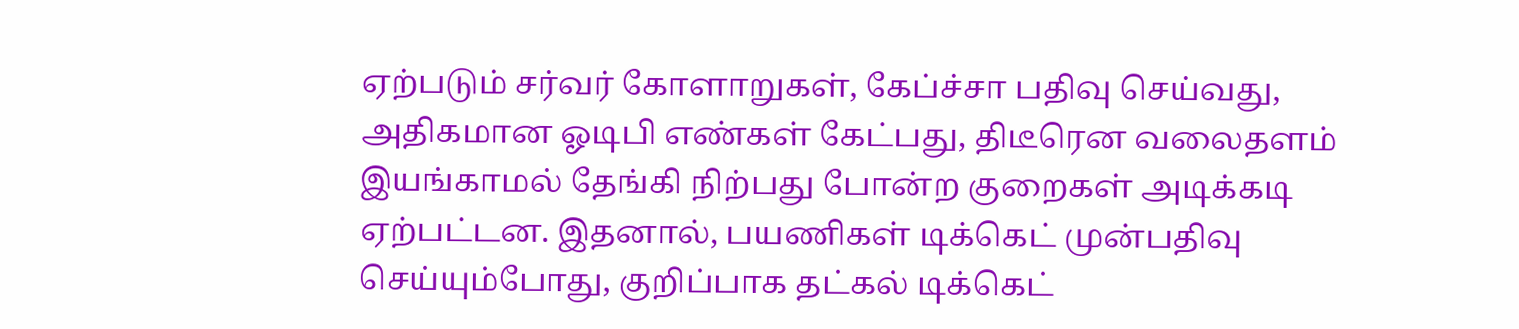ஏற்படும் சர்வர் கோளாறுகள், கேப்ச்சா பதிவு செய்வது, அதிகமான ஓடிபி எண்கள் கேட்பது, திடீரென வலைதளம் இயங்காமல் தேங்கி நிற்பது போன்ற குறைகள் அடிக்கடி ஏற்பட்டன. இதனால், பயணிகள் டிக்கெட் முன்பதிவு செய்யும்போது, குறிப்பாக தட்கல் டிக்கெட்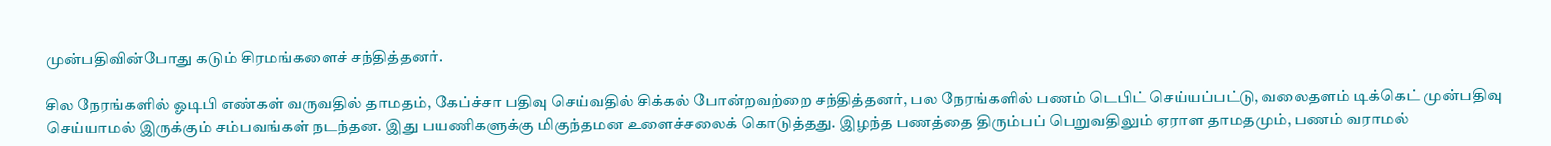முன்பதிவின்போது கடும் சிரமங்களைச் சந்தித்தனர்.

சில நேரங்களில் ஓடிபி எண்கள் வருவதில் தாமதம், கேப்ச்சா பதிவு செய்வதில் சிக்கல் போன்றவற்றை சந்தித்தனர், பல நேரங்களில் பணம் டெபிட் செய்யப்பட்டு, வலைதளம் டிக்கெட் முன்பதிவு செய்யாமல் இருக்கும் சம்பவங்கள் நடந்தன. இது பயணிகளுக்கு மிகுந்தமன உளைச்சலைக் கொடுத்தது. இழந்த பணத்தை திரும்பப் பெறுவதிலும் ஏராள தாமதமும், பணம் வராமல்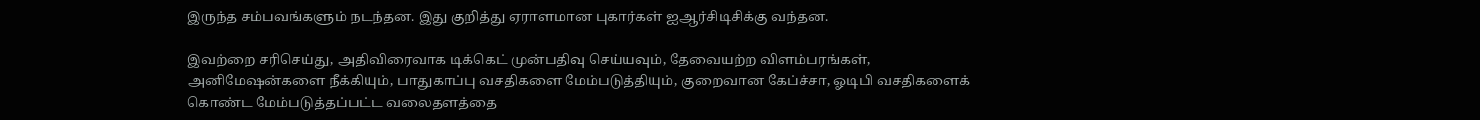இருந்த சம்பவங்களும் நடந்தன. இது குறித்து ஏராளமான புகார்கள் ஐஆர்சிடிசிக்கு வந்தன.

இவற்றை சரிசெய்து, அதிவிரைவாக டிக்கெட் முன்பதிவு செய்யவும், தேவையற்ற விளம்பரங்கள், அனிமேஷன்களை நீக்கியும், பாதுகாப்பு வசதிகளை மேம்படுத்தியும், குறைவான கேப்ச்சா, ஓடிபி வசதிகளைக் கொண்ட மேம்படுத்தப்பட்ட வலைதளத்தை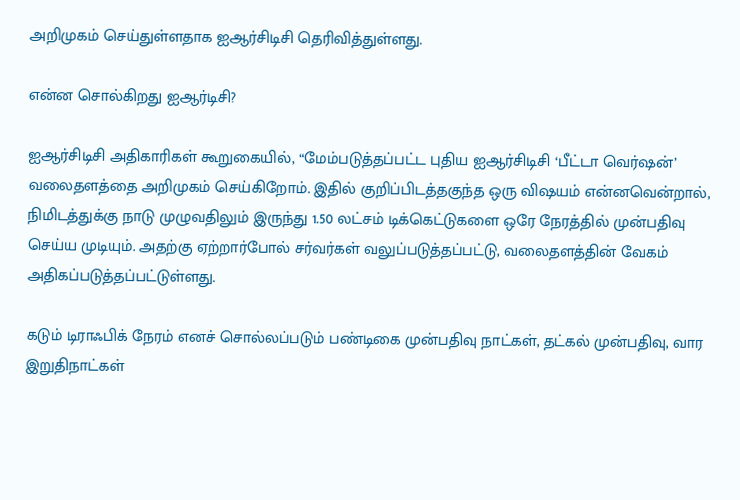அறிமுகம் செய்துள்ளதாக ஐஆர்சிடிசி தெரிவித்துள்ளது.

என்ன சொல்கிறது ஐஆர்டிசி?

ஐஆர்சிடிசி அதிகாரிகள் கூறுகையில், “மேம்படுத்தப்பட்ட புதிய ஐஆர்சிடிசி ‘பீட்டா வெர்ஷன்’ வலைதளத்தை அறிமுகம் செய்கிறோம். இதில் குறிப்பிடத்தகுந்த ஒரு விஷயம் என்னவென்றால், நிமிடத்துக்கு நாடு முழுவதிலும் இருந்து 1.50 லட்சம் டிக்கெட்டுகளை ஒரே நேரத்தில் முன்பதிவு செய்ய முடியும். அதற்கு ஏற்றார்போல் சர்வர்கள் வலுப்படுத்தப்பட்டு, வலைதளத்தின் வேகம் அதிகப்படுத்தப்பட்டுள்ளது.

கடும் டிராஃபிக் நேரம் எனச் சொல்லப்படும் பண்டிகை முன்பதிவு நாட்கள், தட்கல் முன்பதிவு, வார இறுதிநாட்கள்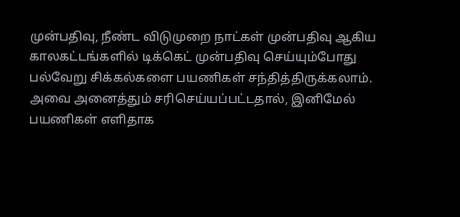முன்பதிவு, நீண்ட விடுமுறை நாட்கள் முன்பதிவு ஆகிய காலகட்டங்களில் டிக்கெட் முன்பதிவு செய்யும்போது பல்வேறு சிக்கல்களை பயணிகள் சந்தித்திருக்கலாம். அவை அனைத்தும் சரிசெய்யப்பட்டதால், இனிமேல் பயணிகள் எளிதாக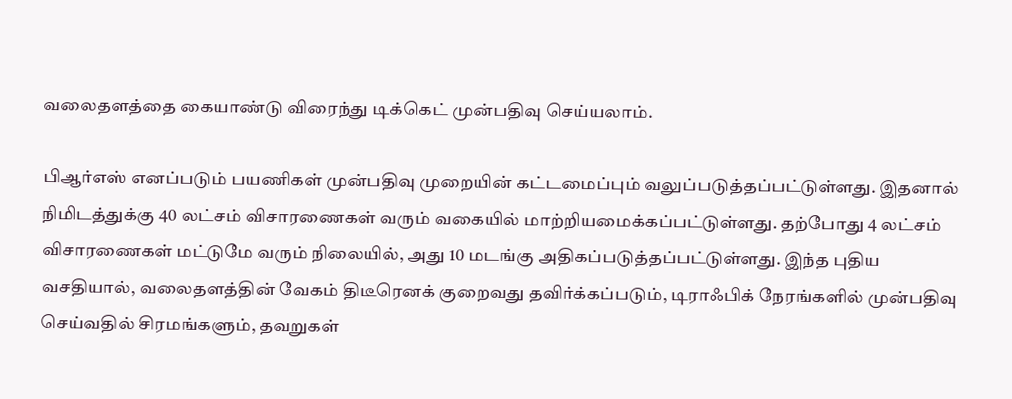வலைதளத்தை கையாண்டு விரைந்து டிக்கெட் முன்பதிவு செய்யலாம்.

பிஆர்எஸ் எனப்படும் பயணிகள் முன்பதிவு முறையின் கட்டமைப்பும் வலுப்படுத்தப்பட்டுள்ளது. இதனால் நிமிடத்துக்கு 40 லட்சம் விசாரணைகள் வரும் வகையில் மாற்றியமைக்கப்பட்டுள்ளது. தற்போது 4 லட்சம் விசாரணைகள் மட்டுமே வரும் நிலையில், அது 10 மடங்கு அதிகப்படுத்தப்பட்டுள்ளது. இந்த புதிய வசதியால், வலைதளத்தின் வேகம் திடீரெனக் குறைவது தவிர்க்கப்படும், டிராஃபிக் நேரங்களில் முன்பதிவு செய்வதில் சிரமங்களும், தவறுகள்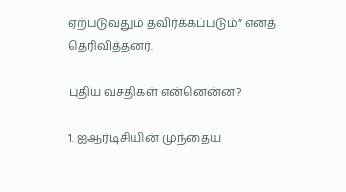ஏற்படுவதும் தவிர்க்கப்படும்” எனத் தெரிவித்தனர்.

புதிய வசதிகள் என்னென்ன?

1. ஐஆர்டிசியின் முந்தைய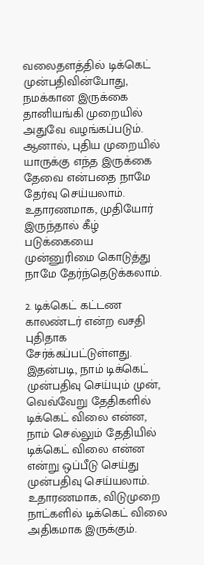வலைதளத்தில் டிக்கெட் முன்பதிவின்போது, நமக்கான இருக்கை தானியங்கி முறையில் அதுவே வழங்கப்படும். ஆனால், புதிய முறையில் யாருக்கு எந்த இருக்கை தேவை என்பதை நாமே தேர்வு செய்யலாம். உதாரணமாக, முதியோர் இருந்தால் கீழ் படுக்கையை முன்னுரிமை கொடுத்து நாமே தேர்ந்தெடுக்கலாம்.

2. டிக்கெட் கட்டண காலண்டர் என்ற வசதி புதிதாக சேர்க்கப்பட்டுள்ளது. இதன்படி, நாம் டிக்கெட் முன்பதிவு செய்யும் முன், வெவ்வேறு தேதிகளில் டிக்கெட் விலை என்ன, நாம் செல்லும் தேதியில் டிக்கெட் விலை என்ன என்று ஒப்பீடு செய்து முன்பதிவு செய்யலாம். உதாரணமாக, விடுமுறை நாட்களில் டிக்கெட் விலை அதிகமாக இருக்கும்.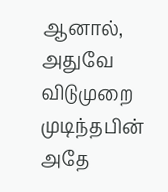ஆனால், அதுவே விடுமுறை முடிந்தபின் அதே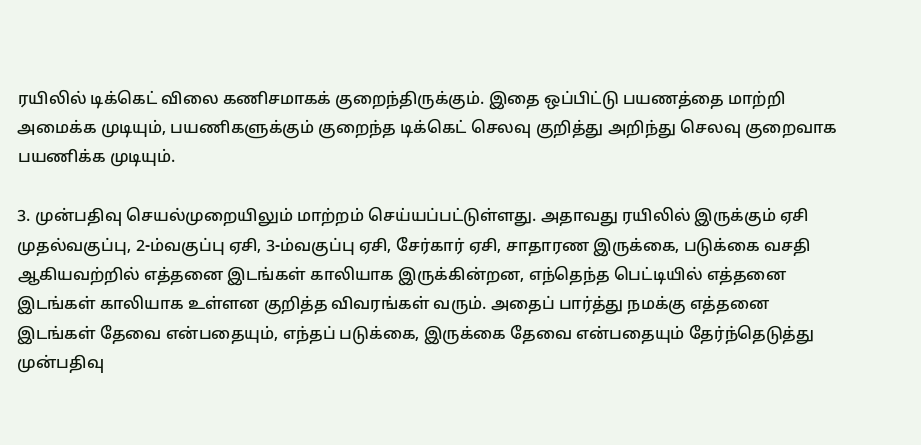ரயிலில் டிக்கெட் விலை கணிசமாகக் குறைந்திருக்கும். இதை ஒப்பிட்டு பயணத்தை மாற்றி அமைக்க முடியும், பயணிகளுக்கும் குறைந்த டிக்கெட் செலவு குறித்து அறிந்து செலவு குறைவாக பயணிக்க முடியும்.

3. முன்பதிவு செயல்முறையிலும் மாற்றம் செய்யப்பட்டுள்ளது. அதாவது ரயிலில் இருக்கும் ஏசி முதல்வகுப்பு, 2-ம்வகுப்பு ஏசி, 3-ம்வகுப்பு ஏசி, சேர்கார் ஏசி, சாதாரண இருக்கை, படுக்கை வசதி ஆகியவற்றில் எத்தனை இடங்கள் காலியாக இருக்கின்றன, எந்தெந்த பெட்டியில் எத்தனை இடங்கள் காலியாக உள்ளன குறித்த விவரங்கள் வரும். அதைப் பார்த்து நமக்கு எத்தனை இடங்கள் தேவை என்பதையும், எந்தப் படுக்கை, இருக்கை தேவை என்பதையும் தேர்ந்தெடுத்து முன்பதிவு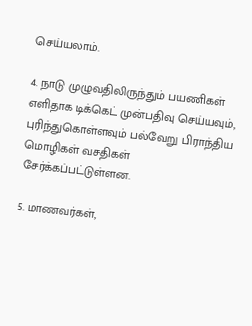செய்யலாம்.

4. நாடு முழுவதிலிருந்தும் பயணிகள் எளிதாக டிக்கெட் முன்பதிவு செய்யவும், புரிந்துகொள்ளவும் பல்வேறு பிராந்திய மொழிகள் வசதிகள் சேர்க்கப்பட்டுள்ளன.

5. மாணவர்கள்,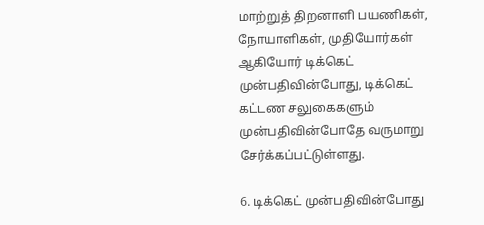மாற்றுத் திறனாளி பயணிகள், நோயாளிகள், முதியோர்கள் ஆகியோர் டிக்கெட் முன்பதிவின்போது, டிக்கெட் கட்டண சலுகைகளும் முன்பதிவின்போதே வருமாறு சேர்க்கப்பட்டுள்ளது.

6. டிக்கெட் முன்பதிவின்போது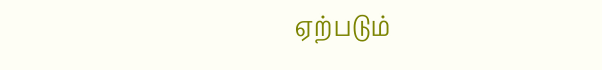ஏற்படும்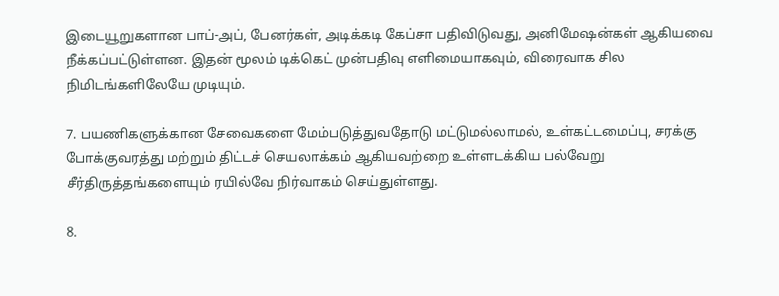இடையூறுகளான பாப்-அப், பேனர்கள், அடிக்கடி கேப்சா பதிவிடுவது, அனிமேஷன்கள் ஆகியவை நீக்கப்பட்டுள்ளன. இதன் மூலம் டிக்கெட் முன்பதிவு எளிமையாகவும், விரைவாக சில நிமிடங்களிலேயே முடியும்.

7. பயணிகளுக்கான சேவைகளை மேம்படுத்துவதோடு மட்டுமல்லாமல், உள்கட்டமைப்பு, சரக்கு போக்குவரத்து மற்றும் திட்டச் செயலாக்கம் ஆகியவற்றை உள்ளடக்கிய பல்வேறு சீர்திருத்தங்களையும் ரயில்வே நிர்வாகம் செய்துள்ளது.

8.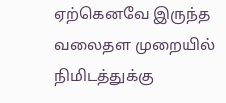ஏற்கெனவே இருந்த வலைதள முறையில் நிமிடத்துக்கு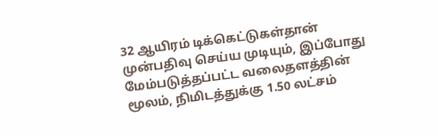32 ஆயிரம் டிக்கெட்டுகள்தான் முன்பதிவு செய்ய முடியும், இப்போது மேம்படுத்தப்பட்ட வலைதளத்தின் மூலம், நிமிடத்துக்கு 1.50 லட்சம்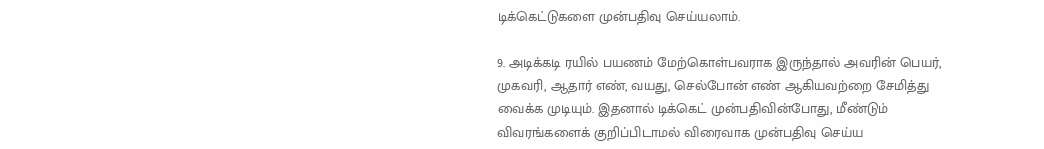டிக்கெட்டுகளை முன்பதிவு செய்யலாம்.

9. அடிக்கடி ரயில் பயணம் மேற்கொள்பவராக இருந்தால் அவரின் பெயர், முகவரி, ஆதார் எண், வயது, செல்போன் எண் ஆகியவற்றை சேமித்து வைக்க முடியும். இதனால் டிக்கெட் முன்பதிவின்போது, மீண்டும் விவரங்களைக் குறிப்பிடாமல் விரைவாக முன்பதிவு செய்ய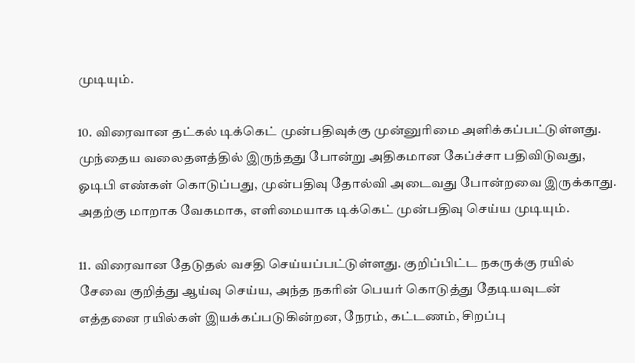முடியும்.

10. விரைவான தட்கல் டிக்கெட் முன்பதிவுக்கு முன்னுரிமை அளிக்கப்பட்டுள்ளது. முந்தைய வலைதளத்தில் இருந்தது போன்று அதிகமான கேப்ச்சா பதிவிடுவது, ஓடிபி எண்கள் கொடுப்பது, முன்பதிவு தோல்வி அடைவது போன்றவை இருக்காது. அதற்கு மாறாக வேகமாக, எளிமையாக டிக்கெட் முன்பதிவு செய்ய முடியும்.

11. விரைவான தேடுதல் வசதி செய்யப்பட்டுள்ளது. குறிப்பிட்ட நகருக்கு ரயில் சேவை குறித்து ஆய்வு செய்ய, அந்த நகரின் பெயர் கொடுத்து தேடியவுடன் எத்தனை ரயில்கள் இயக்கப்படுகின்றன, நேரம், கட்டணம், சிறப்பு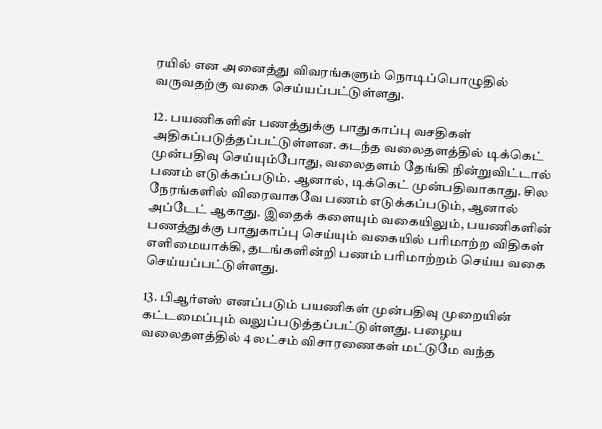ரயில் என அனைத்து விவரங்களும் நொடிப்பொழுதில் வருவதற்கு வகை செய்யப்பட்டுள்ளது.

12. பயணிகளின் பணத்துக்கு பாதுகாப்பு வசதிகள் அதிகப்படுத்தப்பட்டுள்ளன. கடந்த வலைதளத்தில் டிக்கெட் முன்பதிவு செய்யும்போது, வலைதளம் தேங்கி நின்றுவிட்டால் பணம் எடுக்கப்படும். ஆனால், டிக்கெட் முன்பதிவாகாது. சில நேரங்களில் விரைவாகவே பணம் எடுக்கப்படும், ஆனால் அப்டேட் ஆகாது. இதைக் களையும் வகையிலும், பயணிகளின் பணத்துக்கு பாதுகாப்பு செய்யும் வகையில் பரிமாற்ற விதிகள் எளிமையாக்கி, தடங்களின்றி பணம் பரிமாற்றம் செய்ய வகை செய்யப்பட்டுள்ளது.

13. பிஆர்எஸ் எனப்படும் பயணிகள் முன்பதிவு முறையின் கட்டமைப்பும் வலுப்படுத்தப்பட்டுள்ளது. பழைய வலைதளத்தில் 4 லட்சம் விசாரணைகள் மட்டுமே வந்த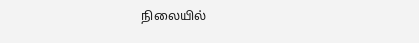நிலையில்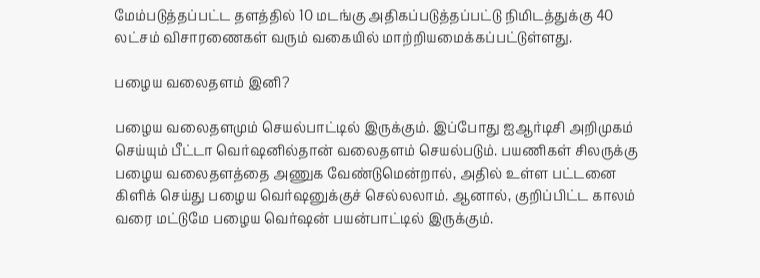மேம்படுத்தப்பட்ட தளத்தில் 10 மடங்கு அதிகப்படுத்தப்பட்டு நிமிடத்துக்கு 40 லட்சம் விசாரணைகள் வரும் வகையில் மாற்றியமைக்கப்பட்டுள்ளது.

பழைய வலைதளம் இனி?

பழைய வலைதளமும் செயல்பாட்டில் இருக்கும். இப்போது ஐஆர்டிசி அறிமுகம் செய்யும் பீட்டா வெர்ஷனில்தான் வலைதளம் செயல்படும். பயணிகள் சிலருக்கு பழைய வலைதளத்தை அணுக வேண்டுமென்றால், அதில் உள்ள பட்டனை கிளிக் செய்து பழைய வெர்ஷனுக்குச் செல்லலாம். ஆனால், குறிப்பிட்ட காலம் வரை மட்டுமே பழைய வெர்ஷன் பயன்பாட்டில் இருக்கும்.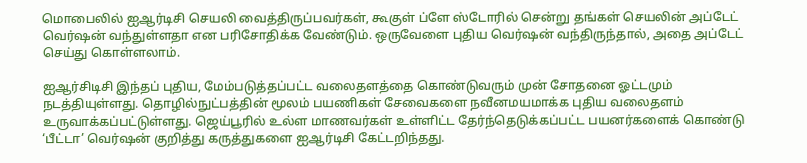மொபைலில் ஐஆர்டிசி செயலி வைத்திருப்பவர்கள், கூகுள் ப்ளே ஸ்டோரில் சென்று தங்கள் செயலின் அப்டேட் வெர்ஷன் வந்துள்ளதா என பரிசோதிக்க வேண்டும். ஒருவேளை புதிய வெர்ஷன் வந்திருந்தால், அதை அப்டேட் செய்து கொள்ளலாம்.

ஐஆர்சிடிசி இந்தப் புதிய, மேம்படுத்தப்பட்ட வலைதளத்தை கொண்டுவரும் முன் சோதனை ஓட்டமும் நடத்தியுள்ளது. தொழில்நுட்பத்தின் மூலம் பயணிகள் சேவைகளை நவீனமயமாக்க புதிய வலைதளம் உருவாக்கப்பட்டுள்ளது. ஜெய்பூரில் உல்ள மாணவர்கள் உள்ளிட்ட தேர்ந்தெடுக்கப்பட்ட பயனர்களைக் கொண்டு ‘பீட்டா’ வெர்ஷன் குறித்து கருத்துகளை ஐஆர்டிசி கேட்டறிந்தது.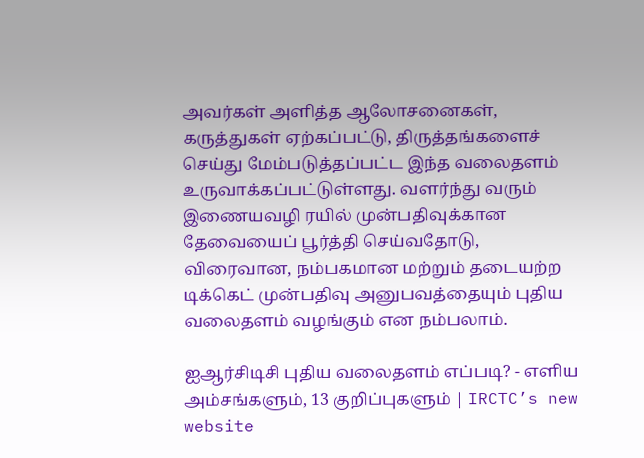அவர்கள் அளித்த ஆலோசனைகள், கருத்துகள் ஏற்கப்பட்டு, திருத்தங்களைச் செய்து மேம்படுத்தப்பட்ட இந்த வலைதளம் உருவாக்கப்பட்டுள்ளது. வளர்ந்து வரும் இணையவழி ரயில் முன்பதிவுக்கான தேவையைப் பூர்த்தி செய்வதோடு, விரைவான, நம்பகமான மற்றும் தடையற்ற டிக்கெட் முன்பதிவு அனுபவத்தையும் புதிய வலைதளம் வழங்கும் என நம்பலாம்.

ஐஆர்சிடிசி புதிய வலைதளம் எப்படி? - எளிய அம்சங்களும், 13 குறிப்புகளும் | IRCTC’s new website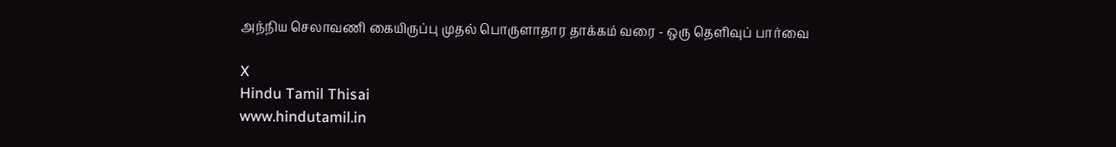அந்நிய செலாவணி கையிருப்பு முதல் பொருளாதார தாக்கம் வரை - ஒரு தெளிவுப் பார்வை

X
Hindu Tamil Thisai
www.hindutamil.in